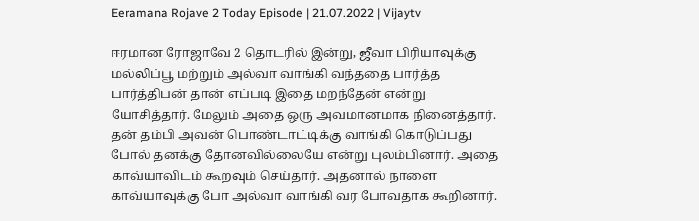Eeramana Rojave 2 Today Episode | 21.07.2022 | Vijaytv

ஈரமான ரோஜாவே 2 தொடரில் இன்று, ஜீவா பிரியாவுக்கு மல்லிப்பூ மற்றும் அல்வா வாங்கி வந்ததை பார்த்த பார்த்திபன் தான் எப்படி இதை மறந்தேன் என்று யோசித்தார். மேலும் அதை ஒரு அவமானமாக நினைத்தார். தன் தம்பி அவன் பொண்டாட்டிக்கு வாங்கி கொடுப்பது போல் தனக்கு தோனவில்லையே என்று புலம்பினார். அதை காவ்யாவிடம் கூறவும் செய்தார். அதனால் நாளை காவ்யாவுக்கு போ அல்வா வாங்கி வர போவதாக கூறினார்.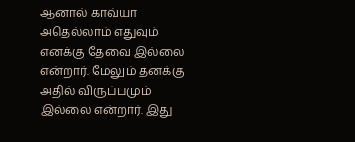ஆனால் காவ்யா அதெல்லாம் எதுவும் எனக்கு தேவை இல்லை என்றார். மேலும் தனக்கு அதில் விருப்பமும் இல்லை என்றார். இது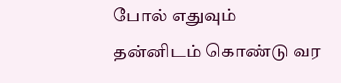போல் எதுவும் தன்னிடம் கொண்டு வர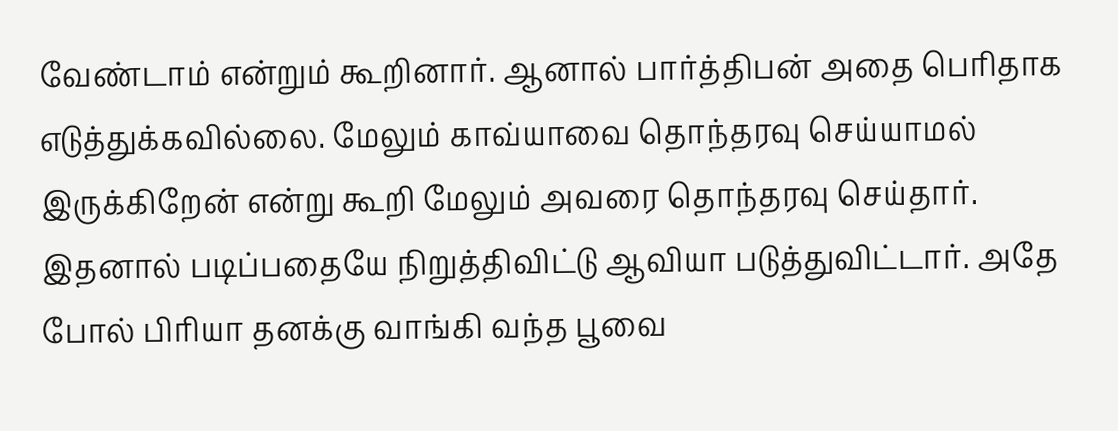வேண்டாம் என்றும் கூறினார். ஆனால் பார்த்திபன் அதை பெரிதாக எடுத்துக்கவில்லை. மேலும் காவ்யாவை தொந்தரவு செய்யாமல் இருக்கிறேன் என்று கூறி மேலும் அவரை தொந்தரவு செய்தார். இதனால் படிப்பதையே நிறுத்திவிட்டு ஆவியா படுத்துவிட்டார். அதே போல் பிரியா தனக்கு வாங்கி வந்த பூவை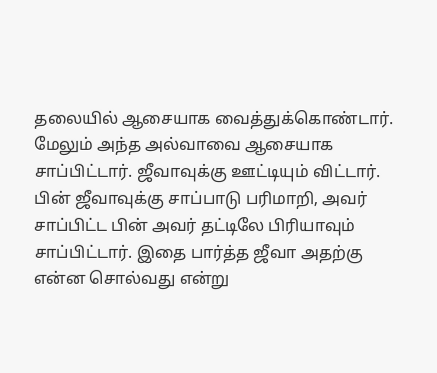தலையில் ஆசையாக வைத்துக்கொண்டார். மேலும் அந்த அல்வாவை ஆசையாக சாப்பிட்டார். ஜீவாவுக்கு ஊட்டியும் விட்டார். பின் ஜீவாவுக்கு சாப்பாடு பரிமாறி, அவர் சாப்பிட்ட பின் அவர் தட்டிலே பிரியாவும் சாப்பிட்டார். இதை பார்த்த ஜீவா அதற்கு என்ன சொல்வது என்று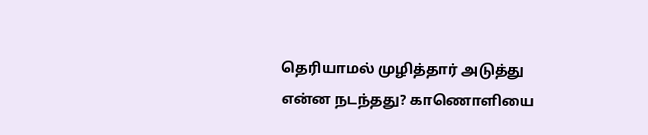தெரியாமல் முழித்தார் அடுத்து என்ன நடந்தது? காணொளியை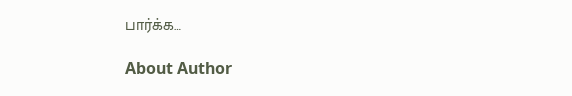பார்க்க…

About Author